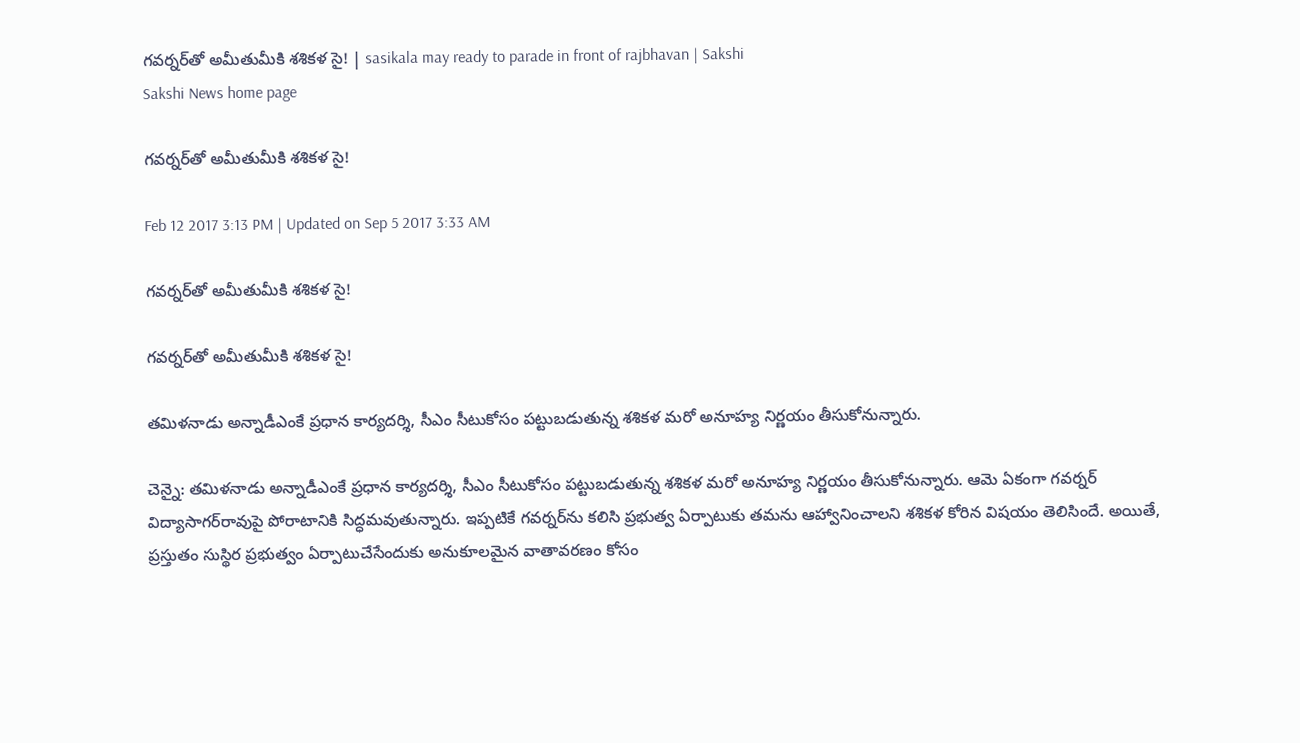గవర్నర్‌తో అమీతుమీకి శశికళ సై! | sasikala may ready to parade in front of rajbhavan | Sakshi
Sakshi News home page

గవర్నర్‌తో అమీతుమీకి శశికళ సై!

Feb 12 2017 3:13 PM | Updated on Sep 5 2017 3:33 AM

గవర్నర్‌తో అమీతుమీకి శశికళ సై!

గవర్నర్‌తో అమీతుమీకి శశికళ సై!

తమిళనాడు అన్నాడీఎంకే ప్రధాన కార్యదర్శి, సీఎం సీటుకోసం పట్టుబడుతున్న శశికళ మరో అనూహ్య నిర్ణయం తీసుకోనున్నారు.

చెన్నై: తమిళనాడు అన్నాడీఎంకే ప్రధాన కార్యదర్శి, సీఎం సీటుకోసం పట్టుబడుతున్న శశికళ మరో అనూహ్య నిర్ణయం తీసుకోనున్నారు. ఆమె ఏకంగా గవర్నర్‌ విద్యాసాగర్‌రావుపై పోరాటానికి సిద్ధమవుతున్నారు. ఇప్పటికే గవర్నర్‌ను కలిసి ప్రభుత్వ ఏర్పాటుకు తమను ఆహ్వానించాలని శశికళ కోరిన విషయం తెలిసిందే. అయితే, ప్రస్తుతం సుస్థిర ప్రభుత్వం ఏర్పాటుచేసేందుకు అనుకూలమైన వాతావరణం కోసం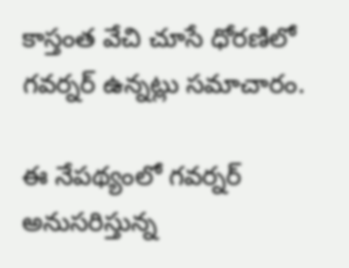కాస్తంత వేచి చూసే ధోరణిలో గవర్నర్‌ ఉన్నట్లు సమాచారం.

ఈ నేపథ్యంలో గవర్నర్‌ అనుసరిస్తున్న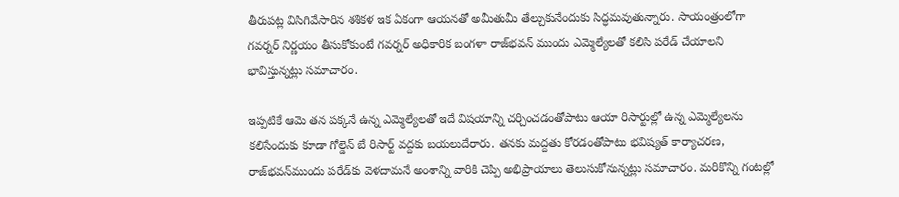తీరుపట్ల విసిగివేసారిన శశికళ ఇక ఏకంగా ఆయనతో అమీతుమీ తేల్చుకునేందుకు సిద్ధమవుతున్నారు. సాయంత్రంలోగా గవర్నర్‌ నిర్ణయం తీసుకోకుంటే గవర్నర్‌ అధికారిక బంగళా రాజ్‌భవన్‌ ముందు ఎమ్మెల్యేలతో కలిసి పరేడ్‌ చేయాలని భావిస్తున్నట్లు సమాచారం.

ఇప్పటికే ఆమె తన పక్కనే ఉన్న ఎమ్మెల్యేలతో ఇదే విషయాన్ని చర్చించడంతోపాటు ఆయా రిసార్టుల్లో ఉన్న ఎమ్మెల్యేలను కలిసేందుకు కూడా గోల్డెన్‌ బే రిసార్ట్‌ వద్దకు బయలుదేరారు. తనకు మద్దతు కోరడంతోపాటు భవిష్యత్‌ కార్యాచరణ, రాజ్‌భవన్‌ముందు పరేడ్‌కు వెళదామనే అంశాన్ని వారికి చెప్పి అభిప్రాయాలు తెలుసుకోనున్నట్లు సమాచారం. మరికొన్ని గంటల్లో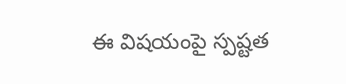ఈ విషయంపై స్పష్టత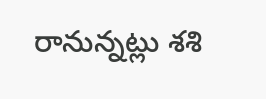రానున్నట్లు శశి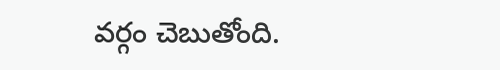వర్గం చెబుతోంది.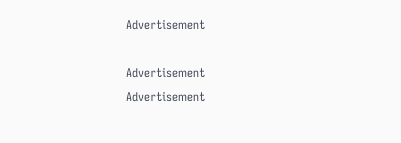Advertisement

Advertisement
Advertisement